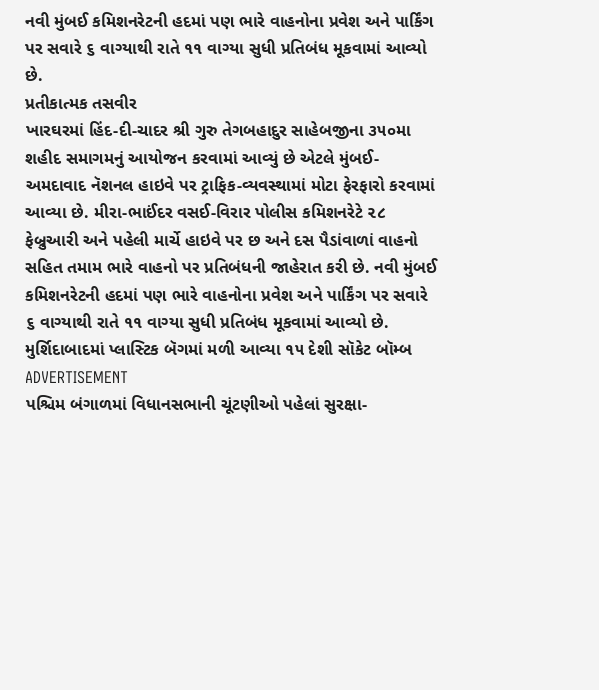નવી મુંબઈ કમિશનરેટની હદમાં પણ ભારે વાહનોના પ્રવેશ અને પાર્કિંગ પર સવારે ૬ વાગ્યાથી રાતે ૧૧ વાગ્યા સુધી પ્રતિબંધ મૂકવામાં આવ્યો છે.
પ્રતીકાત્મક તસવીર
ખારઘરમાં હિંદ-દી-ચાદર શ્રી ગુરુ તેગબહાદુર સાહેબજીના ૩૫૦મા શહીદ સમાગમનું આયોજન કરવામાં આવ્યું છે એટલે મુંબઈ-અમદાવાદ નૅશનલ હાઇવે પર ટ્રાફિક-વ્યવસ્થામાં મોટા ફેરફારો કરવામાં આવ્યા છે. મીરા-ભાઈંદર વસઈ-વિરાર પોલીસ કમિશનરેટે ૨૮ ફેબ્રુઆરી અને પહેલી માર્ચે હાઇવે પર છ અને દસ પૈડાંવાળાં વાહનો સહિત તમામ ભારે વાહનો પર પ્રતિબંધની જાહેરાત કરી છે. નવી મુંબઈ કમિશનરેટની હદમાં પણ ભારે વાહનોના પ્રવેશ અને પાર્કિંગ પર સવારે ૬ વાગ્યાથી રાતે ૧૧ વાગ્યા સુધી પ્રતિબંધ મૂકવામાં આવ્યો છે.
મુર્શિદાબાદમાં પ્લાસ્ટિક બૅગમાં મળી આવ્યા ૧૫ દેશી સૉકેટ બૉમ્બ
ADVERTISEMENT
પશ્ચિમ બંગાળમાં વિધાનસભાની ચૂંટણીઓ પહેલાં સુરક્ષા-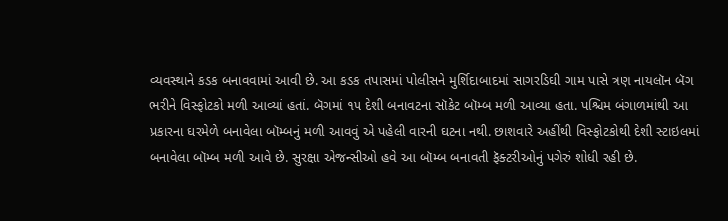વ્યવસ્થાને કડક બનાવવામાં આવી છે. આ કડક તપાસમાં પોલીસને મુર્શિદાબાદમાં સાગરડિઘી ગામ પાસે ત્રણ નાયલૉન બૅગ ભરીને વિસ્ફોટકો મળી આવ્યાં હતાં. બૅગમાં ૧૫ દેશી બનાવટના સૉકેટ બૉમ્બ મળી આવ્યા હતા. પશ્ચિમ બંગાળમાંથી આ પ્રકારના ઘરમેળે બનાવેલા બૉમ્બનું મળી આવવું એ પહેલી વારની ઘટના નથી. છાશવારે અહીંથી વિસ્ફોટકોથી દેશી સ્ટાઇલમાં બનાવેલા બૉમ્બ મળી આવે છે. સુરક્ષા એજન્સીઓ હવે આ બૉમ્બ બનાવતી ફૅક્ટરીઓનું પગેરું શોધી રહી છે.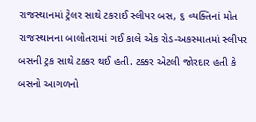રાજસ્થાનમાં ટ્રેલર સાથે ટકરાઈ સ્લીપર બસ, ૬ વ્યક્તિનાં મોત
રાજસ્થાનના બાલોતરામાં ગઈ કાલે એક રોડ-અકસ્માતમાં સ્લીપર બસની ટ્રક સાથે ટક્કર થઈ હતી. ટક્કર એટલી જોરદાર હતી કે બસનો આગળનો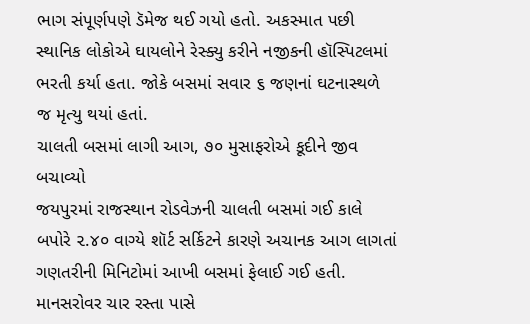ભાગ સંપૂર્ણપણે ડૅમેજ થઈ ગયો હતો. અકસ્માત પછી સ્થાનિક લોકોએ ઘાયલોને રેસ્ક્યુ કરીને નજીકની હૉસ્પિટલમાં ભરતી કર્યા હતા. જોકે બસમાં સવાર ૬ જણનાં ઘટનાસ્થળે જ મૃત્યુ થયાં હતાં.
ચાલતી બસમાં લાગી આગ, ૭૦ મુસાફરોએ કૂદીને જીવ બચાવ્યો
જયપુરમાં રાજસ્થાન રોડવેઝની ચાલતી બસમાં ગઈ કાલે બપોરે ૨.૪૦ વાગ્યે શૉર્ટ સર્કિટને કારણે અચાનક આગ લાગતાં ગણતરીની મિનિટોમાં આખી બસમાં ફેલાઈ ગઈ હતી. માનસરોવર ચાર રસ્તા પાસે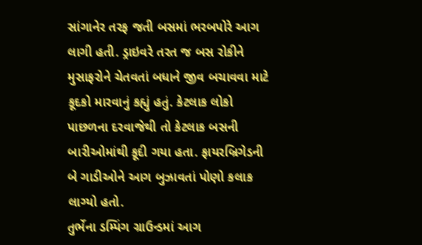સાંગાનેર તરફ જતી બસમાં ભરબપોરે આગ લાગી હતી. ડ્રાઇવરે તરત જ બસ રોકીને મુસાફરોને ચેતવતાં બધાને જીવ બચાવવા માટે કૂદકો મારવાનું કહ્યું હતું. કેટલાક લોકો પાછળના દરવાજેથી તો કેટલાક બસની બારીઓમાંથી કૂદી ગયા હતા. ફાયરબ્રિગેડની બે ગાડીઓને આગ બુઝાવતાં પોણો કલાક લાગ્યો હતો.
તુર્ભેના ડમ્પિંગ ગ્રાઉન્ડમાં આગ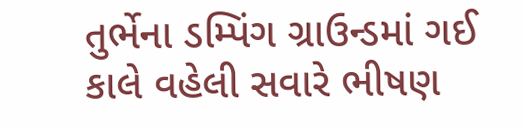તુર્ભેના ડમ્પિંગ ગ્રાઉન્ડમાં ગઈ કાલે વહેલી સવારે ભીષણ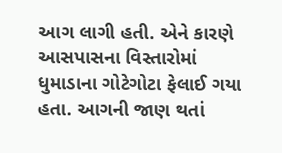આગ લાગી હતી. એને કારણે આસપાસના વિસ્તારોમાં ધુમાડાના ગોટેગોટા ફેલાઈ ગયા હતા. આગની જાણ થતાં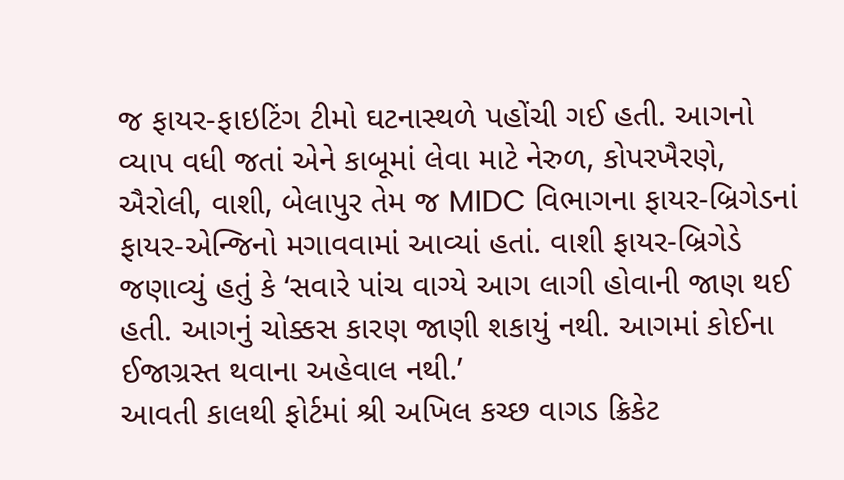જ ફાયર-ફાઇટિંગ ટીમો ઘટનાસ્થળે પહોંચી ગઈ હતી. આગનો વ્યાપ વધી જતાં એને કાબૂમાં લેવા માટે નેરુળ, કોપરખૈરણે, ઐરોલી, વાશી, બેલાપુર તેમ જ MIDC વિભાગના ફાયર-બ્રિગેડનાં ફાયર-એન્જિનો મગાવવામાં આવ્યાં હતાં. વાશી ફાયર-બ્રિગેડે જણાવ્યું હતું કે ‘સવારે પાંચ વાગ્યે આગ લાગી હોવાની જાણ થઈ હતી. આગનું ચોક્કસ કારણ જાણી શકાયું નથી. આગમાં કોઈના ઈજાગ્રસ્ત થવાના અહેવાલ નથી.’
આવતી કાલથી ફોર્ટમાં શ્રી અખિલ કચ્છ વાગડ ક્રિકેટ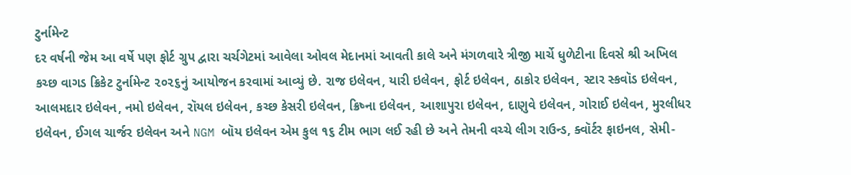ટુર્નામેન્ટ
દર વર્ષની જેમ આ વર્ષે પણ ફોર્ટ ગ્રુપ દ્વારા ચર્ચગેટમાં આવેલા ઓવલ મેદાનમાં આવતી કાલે અને મંગળવારે ત્રીજી માર્ચે ધુળેટીના દિવસે શ્રી અખિલ કચ્છ વાગડ ક્રિકેટ ટુર્નામેન્ટ ૨૦૨૬નું આયોજન કરવામાં આવ્યું છે. રાજ ઇલેવન, યારી ઇલેવન, ફોર્ટ ઇલેવન, ઠાકોર ઇલેવન, સ્ટાર સ્કવૉડ ઇલેવન, આલમદાર ઇલેવન, નમો ઇલેવન, રૉયલ ઇલેવન, કચ્છ કેસરી ઇલેવન, ક્રિષ્ના ઇલેવન, આશાપુરા ઇલેવન, દાણુવે ઇલેવન, ગોરાઈ ઇલેવન, મુરલીધર ઇલેવન, ઈગલ ચાર્જર ઇલેવન અને NGM બૉય ઇલેવન એમ કુલ ૧૬ ટીમ ભાગ લઈ રહી છે અને તેમની વચ્ચે લીગ રાઉન્ડ, ક્વૉર્ટર ફાઇનલ, સેમી-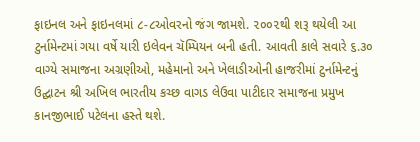ફાઇનલ અને ફાઇનલમાં ૮-૮ઓવરનો જંગ જામશે. ૨૦૦૨થી શરૂ થયેલી આ ટુર્નામેન્ટમાં ગયા વર્ષે યારી ઇલેવન ચૅમ્પિયન બની હતી. આવતી કાલે સવારે ૬.૩૦ વાગ્યે સમાજના અગ્રણીઓ, મહેમાનો અને ખેલાડીઓની હાજરીમાં ટુર્નામેન્ટનું ઉદ્ઘાટન શ્રી અખિલ ભારતીય કચ્છ વાગડ લેઉવા પાટીદાર સમાજના પ્રમુખ કાનજીભાઈ પટેલના હસ્તે થશે.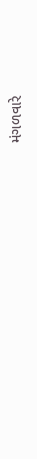મંગળવારે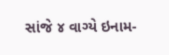સાંજે ૪ વાગ્યે ઇનામ-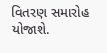વિતરણ સમારોહ યોજાશે.